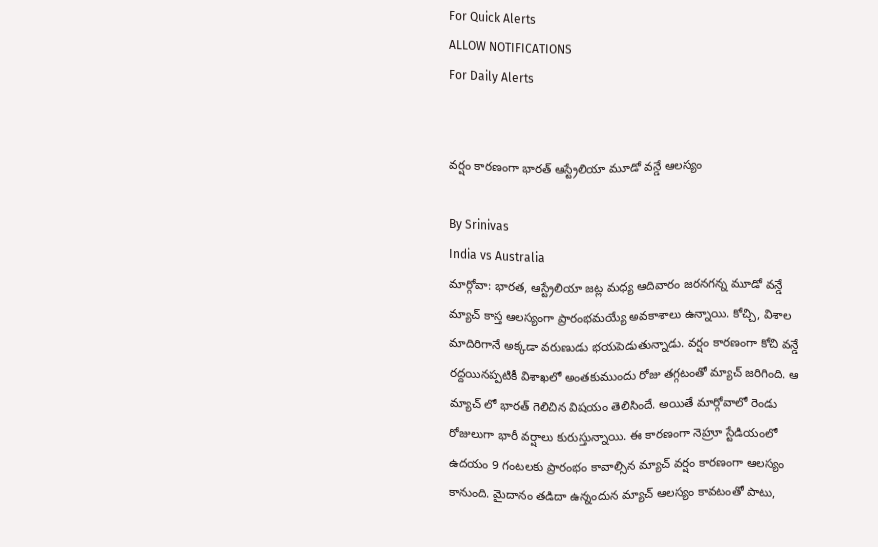For Quick Alerts
ALLOW NOTIFICATIONS
For Daily Alerts


వర్షం కారణంగా భారత్ ఆస్ట్రేలియా మూడో వన్డే ఆలస్యం

By Srinivas
India vs Australia
మార్గోవా: భారత, ఆస్ట్రేలియా జట్ల మధ్య ఆదివారం జరనగన్న మూడో వన్డే మ్యాచ్ కాస్త ఆలస్యంగా ప్రారంభమయ్యే అవకాశాలు ఉన్నాయి. కోచ్చి, విశాల మాదిరిగానే అక్కడా వరుణుడు భయపెడుతున్నాడు. వర్షం కారణంగా కోచి వన్డే రద్దయినప్పటికీ విశాఖలో అంతకుముందు రోజు తగ్గటంతో మ్యాచ్ జరిగింది. ఆ మ్యాచ్ లో భారత్ గెలిచిన విషయం తెలిసిందే. అయితే మార్గోవాలో రెండు రోజులుగా భారీ వర్షాలు కురుస్తున్నాయి. ఈ కారణంగా నెహ్రూ స్టేడియంలో ఉదయం 9 గంటలకు ప్రారంభం కావాల్సిన మ్యాచ్ వర్షం కారణంగా ఆలస్యం కానుంది. మైదానం తడిదా ఉన్నందున మ్యాచ్ ఆలస్యం కావటంతో పాటు,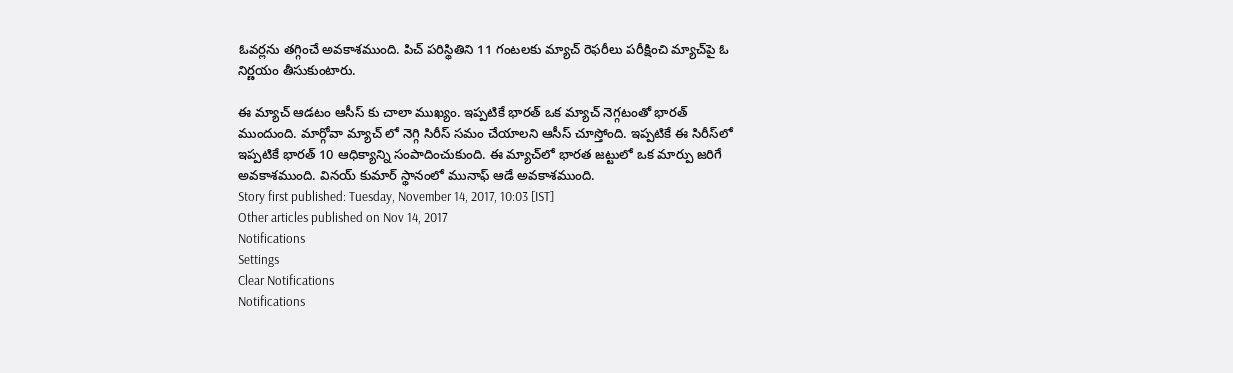ఓవర్లను తగ్గించే అవకాశముంది. పిచ్ పరిస్థితిని 11 గంటలకు మ్యాచ్ రెఫరీలు పరీక్షించి మ్యాచ్‌పై ఓ నిర్ణయం తీసుకుంటారు.

ఈ మ్యాచ్ ఆడటం ఆసీస్ కు చాలా ముఖ్యం. ఇప్పటికే భారత్ ఒక మ్యాచ్ నెగ్గటంతో భారత్ ముందుంది. మార్గోవా మ్యాచ్ లో నెగ్గి సిరీస్ సమం చేయాలని ఆసీస్ చూస్తోంది. ఇప్పటికే ఈ సిరీస్‌లో ఇప్పటికే భారత్ 10 ఆధిక్యాన్ని సంపాదించుకుంది. ఈ మ్యాచ్‌లో భారత జట్టులో ఒక మార్పు జరిగే అవకాశముంది. వినయ్ కుమార్ స్థానంలో మునాఫ్ ఆడే అవకాశముంది.
Story first published: Tuesday, November 14, 2017, 10:03 [IST]
Other articles published on Nov 14, 2017
Notifications
Settings
Clear Notifications
Notifications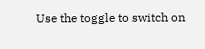Use the toggle to switch on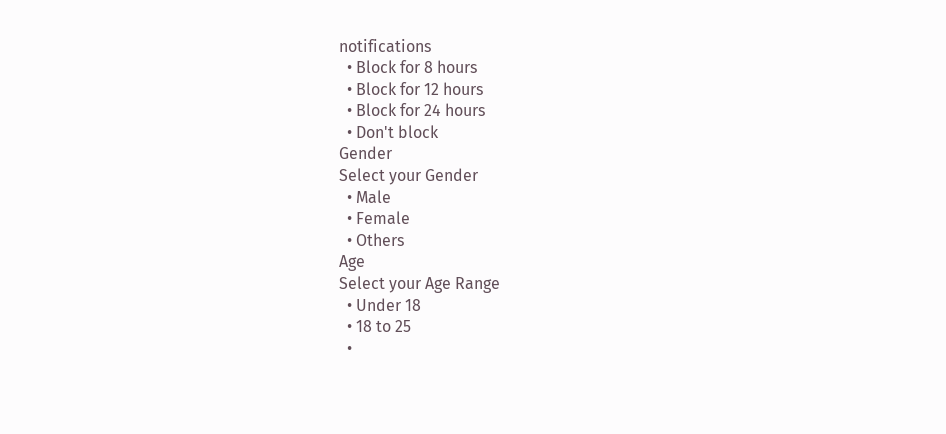notifications
  • Block for 8 hours
  • Block for 12 hours
  • Block for 24 hours
  • Don't block
Gender
Select your Gender
  • Male
  • Female
  • Others
Age
Select your Age Range
  • Under 18
  • 18 to 25
  •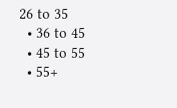26 to 35
  • 36 to 45
  • 45 to 55
  • 55+